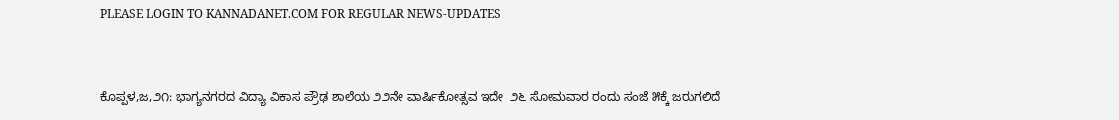PLEASE LOGIN TO KANNADANET.COM FOR REGULAR NEWS-UPDATES


ಕೊಪ್ಪಳ,ಜ,೨೧: ಭಾಗ್ಯನಗರದ ವಿದ್ಯಾ ವಿಕಾಸ ಪ್ರೌಢ ಶಾಲೆಯ ೨೨ನೇ ವಾರ್ಷಿಕೋತ್ಸವ ಇದೇ  ೨೬ ಸೋಮವಾರ ರಂದು ಸಂಜೆ ೫ಕ್ಕೆ ಜರುಗಲಿದೆ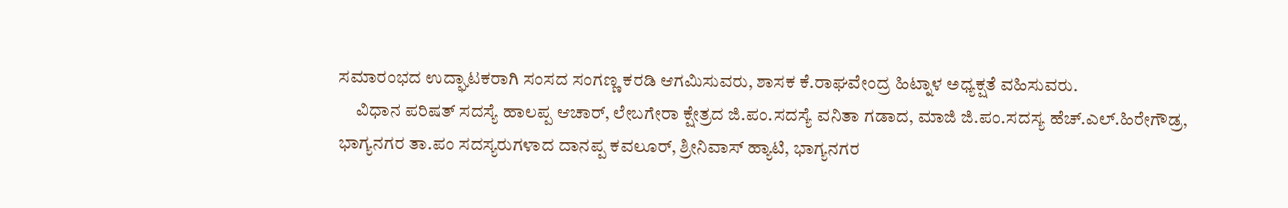ಸಮಾರಂಭದ ಉದ್ಘಾಟಕರಾಗಿ ಸಂಸದ ಸಂಗಣ್ಣ ಕರಡಿ ಆಗಮಿಸುವರು, ಶಾಸಕ ಕೆ.ರಾಘವೇಂದ್ರ ಹಿಟ್ನಾಳ ಅಧ್ಯಕ್ಷತೆ ವಹಿಸುವರು.
     ವಿಧಾನ ಪರಿಷತ್ ಸದಸ್ಯೆ ಹಾಲಪ್ಪ ಆಚಾರ್, ಲೇಬಗೇರಾ ಕ್ಷೇತ್ರದ ಜಿ.ಪಂ.ಸದಸ್ಯೆ ವನಿತಾ ಗಡಾದ, ಮಾಜಿ ಜಿ.ಪಂ.ಸದಸ್ಯ ಹೆಚ್.ಎಲ್.ಹಿರೇಗೌಡ್ರ, ಭಾಗ್ಯನಗರ ತಾ.ಪಂ ಸದಸ್ಯರುಗಳಾದ ದಾನಪ್ಪ ಕವಲೂರ್, ಶ್ರೀನಿವಾಸ್ ಹ್ಯಾಟಿ, ಭಾಗ್ಯನಗರ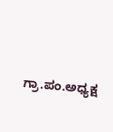ಗ್ರಾ.ಪಂ.ಅಧ್ಯಕ್ಷ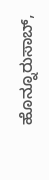ಹೊನ್ನೂರುಸಾಬ್,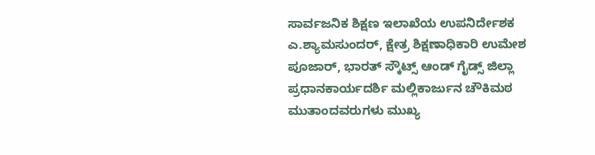ಸಾರ್ವಜನಿಕ ಶಿಕ್ಷಣ ಇಲಾಖೆಯ ಉಪನಿರ್ದೇಶಕ ಎ.ಶ್ಯಾಮಸುಂದರ್, ಕ್ಷೇತ್ರ ಶಿಕ್ಷಣಾಧಿಕಾರಿ ಉಮೇಶ ಪೂಜಾರ್, ಭಾರತ್ ಸ್ಕೌಟ್ಸ್ ಆಂಡ್ ಗೈಡ್ಸ್ ಜಿಲ್ಲಾ ಪ್ರಧಾನಕಾರ್ಯದರ್ಶಿ ಮಲ್ಲಿಕಾರ್ಜುನ ಚೌಕಿಮಠ ಮುತಾಂದವರುಗಳು ಮುಖ್ಯ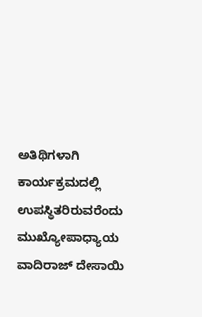ಅತಿಥಿಗಳಾಗಿ ಕಾರ್ಯಕ್ರಮದಲ್ಲಿ ಉಪಸ್ಥಿತರಿರುವರೆಂದು ಮುಖ್ಯೋಪಾಧ್ಯಾಯ ವಾದಿರಾಜ್ ದೇಸಾಯಿ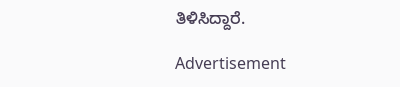ತಿಳಿಸಿದ್ದಾರೆ.

Advertisement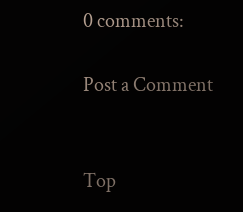0 comments:

Post a Comment


Top